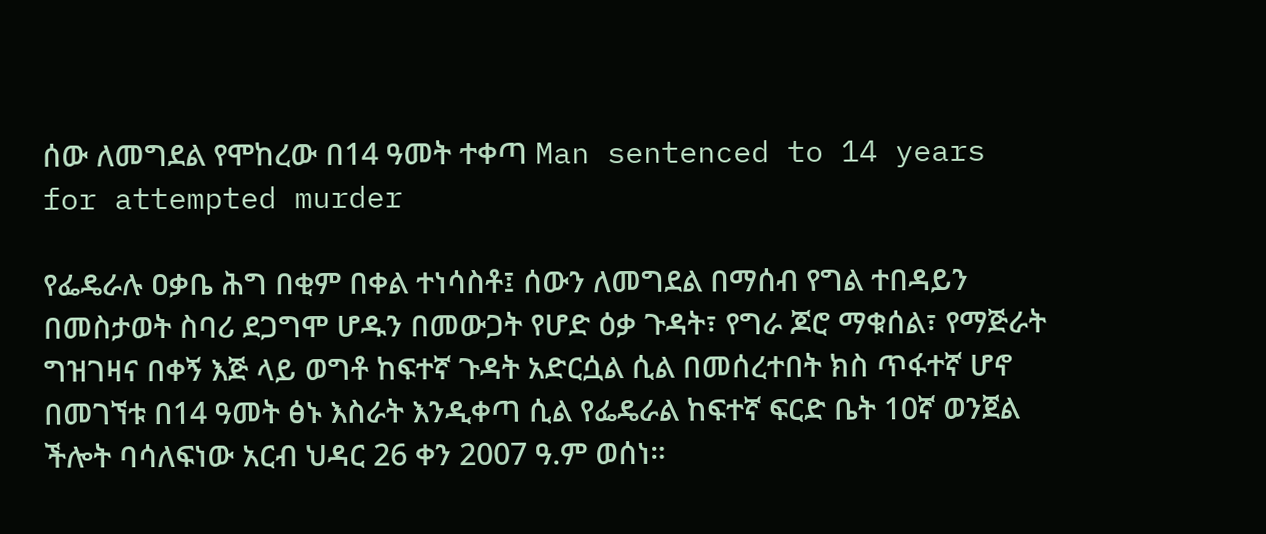ሰው ለመግደል የሞከረው በ14 ዓመት ተቀጣ Man sentenced to 14 years for attempted murder

የፌዴራሉ ዐቃቤ ሕግ በቂም በቀል ተነሳስቶ፤ ሰውን ለመግደል በማሰብ የግል ተበዳይን በመስታወት ስባሪ ደጋግሞ ሆዱን በመውጋት የሆድ ዕቃ ጉዳት፣ የግራ ጆሮ ማቁሰል፣ የማጅራት ግዝገዛና በቀኝ እጅ ላይ ወግቶ ከፍተኛ ጉዳት አድርሷል ሲል በመሰረተበት ክስ ጥፋተኛ ሆኖ በመገኘቱ በ14 ዓመት ፅኑ እስራት እንዲቀጣ ሲል የፌዴራል ከፍተኛ ፍርድ ቤት 10ኛ ወንጀል ችሎት ባሳለፍነው አርብ ህዳር 26 ቀን 2007 ዓ.ም ወሰነ።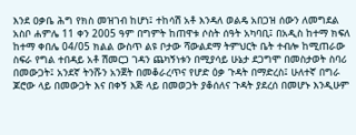እንደ ዐቃቤ ሕግ የክስ መዝገብ ከሆነ፤ ተከሳሽ አቶ እንዳለ ወልዴ አበጋዝ ሰውን ለመግደል አስቦ ሐምሌ 11 ቀን 2005 ዓም በግምት ከጠዋቱ ሶስት ሰዓት አካባቢ፤ በአዲስ ከተማ ክፍለ ከተማ ቀበሌ 04/05 ክልል ውስጥ ልዩ ቦታው ሻውልደማ ትምህርት ቤት ተብሎ ከሚጠራው ስፍራ የግል ተበዳይ አቶ ሽመርጋ ገዳን ጨካኝነቱን በሚያሳይ ሁኔታ ደጋግሞ በመስታወት ስባሪ በመውጋት፤ አንደኛ ትንሹን አንጀት በመቆራረጥና የሆድ ዕቃ ጉዳት በማድረስ፤ ሁለተኛ በግራ ጆሮው ላይ በመውጋት እና በቀኝ እጅ ላይ በመወጋት ያቆሰለና ጉዳት ያደረሰ በመሆኑ እንዲሁም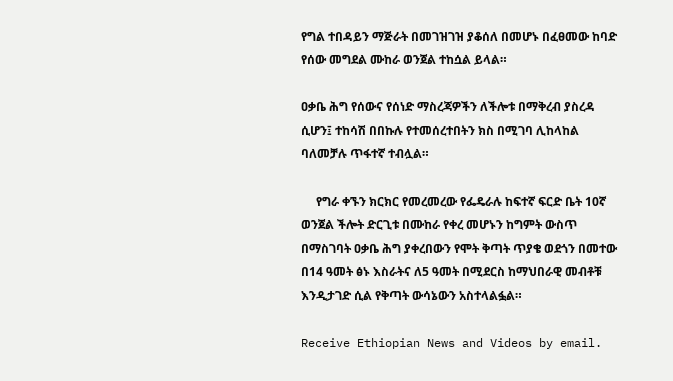የግል ተበዳይን ማጅራት በመገዝገዝ ያቆሰለ በመሆኑ በፈፀመው ከባድ የሰው መግደል ሙከራ ወንጀል ተከሷል ይላል።

ዐቃቤ ሕግ የሰውና የሰነድ ማስረጃዎችን ለችሎቱ በማቅረብ ያስረዳ ሲሆን፤ ተከሳሽ በበኩሉ የተመሰረተበትን ክስ በሚገባ ሊከላከል ባለመቻሉ ጥፋተኛ ተብሏል።

     የግራ ቀኙን ክርክር የመረመረው የፌዴራሉ ከፍተኛ ፍርድ ቤት 10ኛ ወንጀል ችሎት ድርጊቱ በሙከራ የቀረ መሆኑን ከግምት ውስጥ በማስገባት ዐቃቤ ሕግ ያቀረበውን የሞት ቅጣት ጥያቄ ወደጎን በመተው በ14 ዓመት ፅኑ እስራትና ለ5 ዓመት በሚደርስ ከማህበራዊ መብቶቹ እንዲታገድ ሲል የቅጣት ውሳኔውን አስተላልፏል።

Receive Ethiopian News and Videos by email.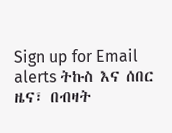Sign up for Email alerts ትኩስ እና ሰበር ዜና፣ በብዛት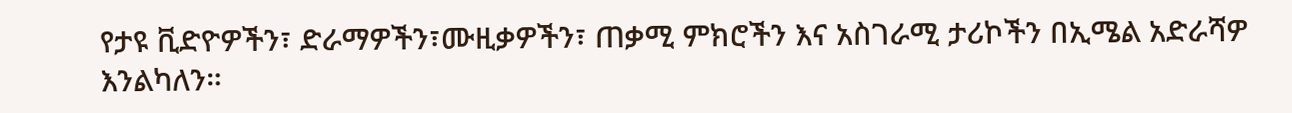የታዩ ቪድዮዎችን፣ ድራማዎችን፣ሙዚቃዎችን፣ ጠቃሚ ምክሮችን እና አስገራሚ ታሪኮችን በኢሜል አድራሻዎ እንልካለን።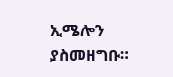ኢሜሎን ያስመዘግቡ።